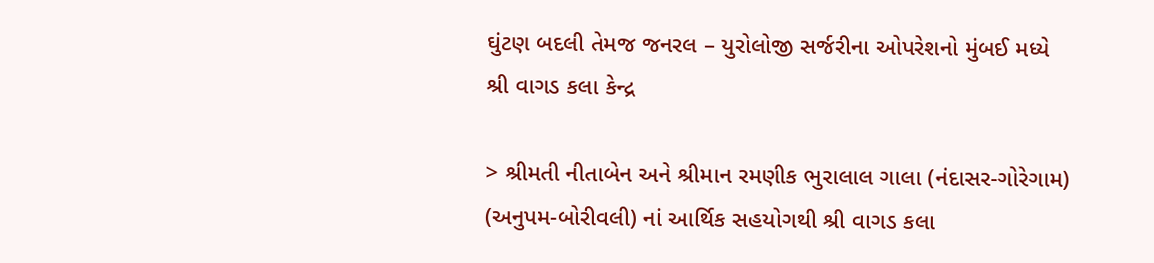ઘુંટણ બદલી તેમજ જનરલ – યુરોલોજી સર્જરીના ઓપરેશનો મુંબઈ મધ્યે
શ્રી વાગડ કલા કેન્દ્ર

> શ્રીમતી નીતાબેન અને શ્રીમાન રમણીક ભુરાલાલ ગાલા (નંદાસર-ગોરેગામ) (અનુપમ-બોરીવલી) નાં આર્થિક સહયોગથી શ્રી વાગડ કલા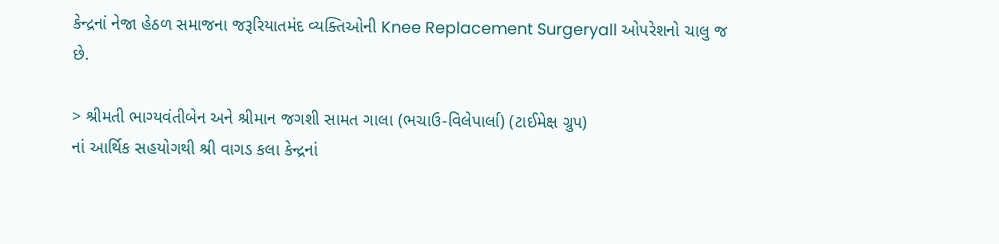કેન્દ્રનાં નેજા હેઠળ સમાજના જરૂરિયાતમંદ વ્યક્તિઓની Knee Replacement Surgeryall ઓપરેશનો ચાલુ જ છે.

> શ્રીમતી ભાગ્યવંતીબેન અને શ્રીમાન જગશી સામત ગાલા (ભચાઉ-વિલેપાર્લા) (ટાઈમેક્ષ ગ્રુપ)
નાં આર્થિક સહયોગથી શ્રી વાગડ કલા કેન્દ્રનાં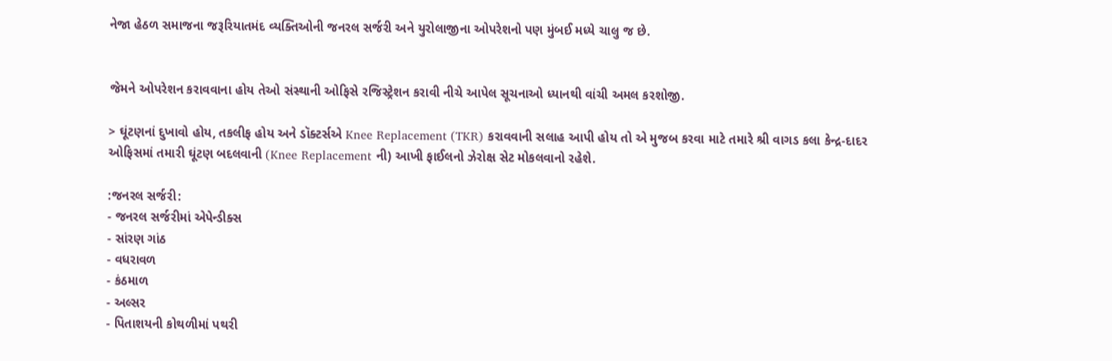નેજા હેઠળ સમાજના જરૂરિયાતમંદ વ્યક્તિઓની જનરલ સર્જરી અને યુરોલાજીના ઓપરેશનો પણ મુંબઈ મધ્યે ચાલુ જ છે.


જેમને ઓપરેશન કરાવવાના હોય તેઓ સંસ્થાની ઓફિસે રજિસ્ટ્રેશન કરાવી નીચે આપેલ સૂચનાઓ ધ્યાનથી વાંચી અમલ કરશોજી.

> ઘૂંટણનાં દુખાવો હોય, તકલીફ હોય અને ડૉક્ટર્સએ Knee Replacement (TKR) કરાવવાની સલાહ આપી હોય તો એ મુજબ કરવા માટે તમારે શ્રી વાગડ કલા કેન્દ્ર-દાદર ઓફિસમાં તમારી ઘૂંટણ બદલવાની (Knee Replacement ની) આખી ફાઈલનો ઝેરોક્ષ સેટ મોકલવાનો રહેશે.

:જનરલ સર્જરી:
- જનરલ સર્જરીમાં એપેન્ડીક્સ
- સાંરણ ગાંઠ
- વધરાવળ
- કંઠમાળ
- અલ્સર
- પિતાશયની કોથળીમાં પથરી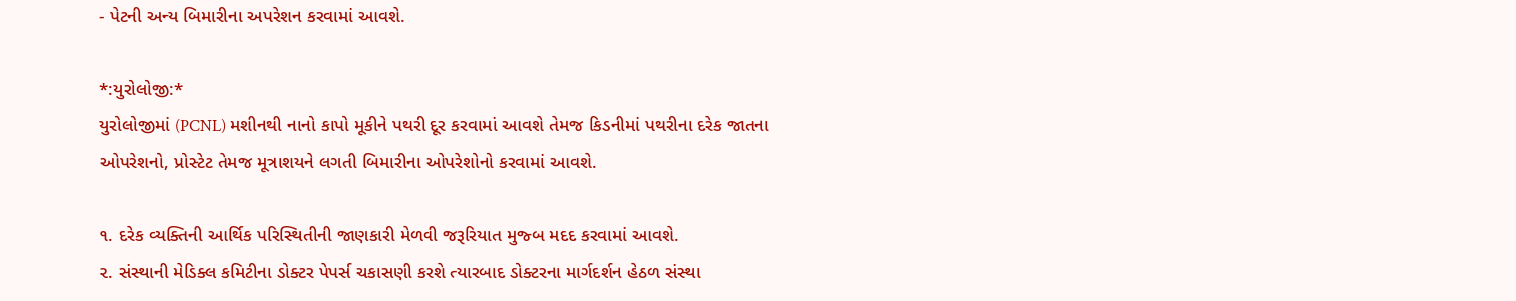- પેટની અન્ય બિમારીના અપરેશન કરવામાં આવશે.

*:યુરોલોજી:*
યુરોલોજીમાં (PCNL) મશીનથી નાનો કાપો મૂકીને પથરી દૂર કરવામાં આવશે તેમજ કિડનીમાં પથરીના દરેક જાતના ઓપરેશનો, પ્રોસ્ટેટ તેમજ મૂત્રાશયને લગતી બિમારીના ઓપરેશોનો કરવામાં આવશે.

૧. દરેક વ્યક્તિની આર્થિક પરિસ્થિતીની જાણકારી મેળવી જરૂરિયાત મુજ્બ મદદ કરવામાં આવશે.
૨. સંસ્થાની મેડિક્લ કમિટીના ડોક્ટર પેપર્સ ચકાસણી કરશે ત્યારબાદ ડોક્ટરના માર્ગદર્શન હેઠળ સંસ્થા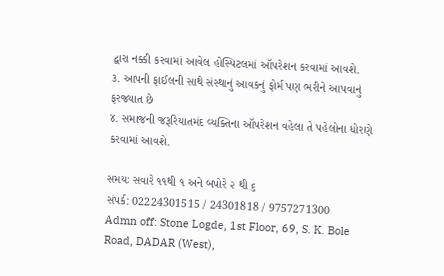દ્વારા નક્કી કરવામાં આવેલ હોસ્પિટલમાં ઑપરેશન કરવામાં આવશે.
૩. આપની ફાઈલની સાથે સંસ્થાનું આવકનું ફોર્મ પણ ભરીને આપવાનું ફરજ્યાત છે
૪. સમાજની જરૂરિયાતમંદ વ્યક્તિના ઑપરેશન વહેલા તે પહેલોના ધોરણે કરવામાં આવશે.

સમયઃ સવારે ૧૧થી ૧ અને બપોરે ૨ થી ૬
સંપર્ક: 02224301515 / 24301818 / 9757271300
Admn off: Stone Logde, 1st Floor, 69, S. K. Bole Road, DADAR (West),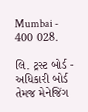Mumbai - 400 028.

લિ. ટ્રસ્ટ બોર્ડ - અધિકારી બોર્ડ તેમજ મેનેજિંગ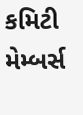કમિટી મેમ્બર્સ